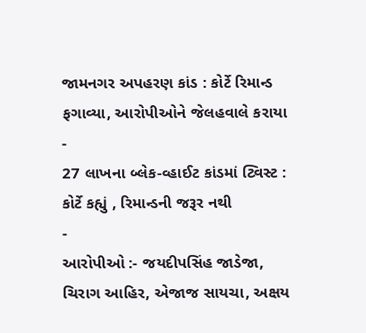જામનગર અપહરણ કાંડ : કોર્ટે રિમાન્ડ ફગાવ્યા, આરોપીઓને જેલહવાલે કરાયા
-
27 લાખના બ્લેક-વ્હાઈટ કાંડમાં ટ્વિસ્ટ : કોર્ટે કહ્યું , રિમાન્ડની જરૂર નથી
-
આરોપીઓ :- જયદીપસિંહ જાડેજા, ચિરાગ આહિર, એજાજ સાયચા, અક્ષય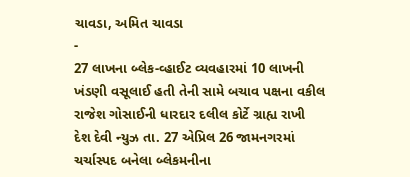ચાવડા, અમિત ચાવડા
-
27 લાખના બ્લેક-વ્હાઈટ વ્યવહારમાં 10 લાખની ખંડણી વસૂલાઈ હતી તેની સામે બચાવ પક્ષના વકીલ રાજેશ ગોસાઈની ધારદાર દલીલ કોર્ટે ગ્રાહ્ય રાખી
દેશ દેવી ન્યુઝ તા. 27 એપ્રિલ 26 જામનગરમાં ચર્ચાસ્પદ બનેલા બ્લેકમનીના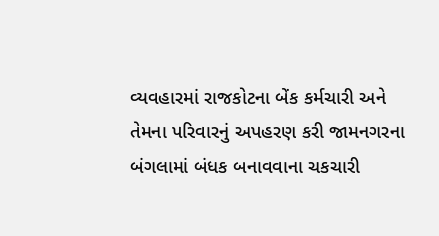વ્યવહારમાં રાજકોટના બેંક કર્મચારી અને તેમના પરિવારનું અપહરણ કરી જામનગરના બંગલામાં બંધક બનાવવાના ચકચારી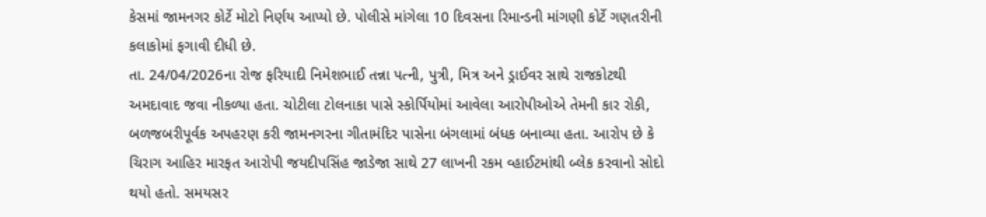કેસમાં જામનગર કોર્ટે મોટો નિર્ણય આપ્યો છે. પોલીસે માંગેલા 10 દિવસના રિમાન્ડની માંગણી કોર્ટે ગણતરીની કલાકોમાં ફગાવી દીધી છે.
તા. 24/04/2026ના રોજ ફરિયાદી નિમેશભાઈ તન્ના પત્ની, પુત્રી, મિત્ર અને ડ્રાઈવર સાથે રાજકોટથી અમદાવાદ જવા નીકળ્યા હતા. ચોટીલા ટોલનાકા પાસે સ્કોર્પિયોમાં આવેલા આરોપીઓએ તેમની કાર રોકી, બળજબરીપૂર્વક અપહરણ કરી જામનગરના ગીતામંદિર પાસેના બંગલામાં બંધક બનાવ્યા હતા. આરોપ છે કે ચિરાગ આહિર મારફત આરોપી જયદીપસિંહ જાડેજા સાથે 27 લાખની રકમ વ્હાઈટમાંથી બ્લેક કરવાનો સોદો થયો હતો. સમયસર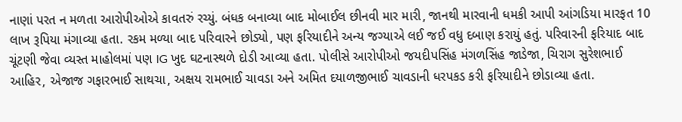નાણાં પરત ન મળતા આરોપીઓએ કાવતરું રચ્યું. બંધક બનાવ્યા બાદ મોબાઈલ છીનવી માર મારી, જાનથી મારવાની ધમકી આપી આંગડિયા મારફત 10 લાખ રૂપિયા મંગાવ્યા હતા. રકમ મળ્યા બાદ પરિવારને છોડ્યો, પણ ફરિયાદીને અન્ય જગ્યાએ લઈ જઈ વધુ દબાણ કરાયું હતું. પરિવારની ફરિયાદ બાદ ચૂંટણી જેવા વ્યસ્ત માહોલમાં પણ IG ખુદ ઘટનાસ્થળે દોડી આવ્યા હતા. પોલીસે આરોપીઓ જયદીપસિંહ મંગળસિંહ જાડેજા, ચિરાગ સુરેશભાઈ આહિર, એજાજ ગફારભાઈ સાથચા, અક્ષય રામભાઈ ચાવડા અને અમિત દયાળજીભાઈ ચાવડાની ધરપકડ કરી ફરિયાદીને છોડાવ્યા હતા.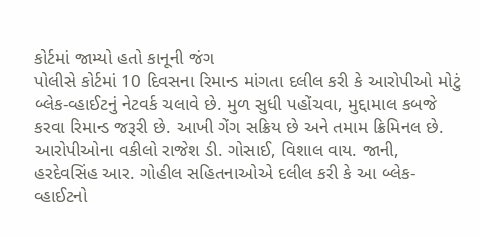કોર્ટમાં જામ્યો હતો કાનૂની જંગ
પોલીસે કોર્ટમાં 10 દિવસના રિમાન્ડ માંગતા દલીલ કરી કે આરોપીઓ મોટું બ્લેક-વ્હાઈટનું નેટવર્ક ચલાવે છે. મુળ સુધી પહોંચવા, મુદ્દામાલ કબજે કરવા રિમાન્ડ જરૂરી છે. આખી ગેંગ સક્રિય છે અને તમામ ક્રિમિનલ છે.
આરોપીઓના વકીલો રાજેશ ડી. ગોસાઈ, વિશાલ વાય. જાની, હરદેવસિંહ આર. ગોહીલ સહિતનાઓએ દલીલ કરી કે આ બ્લેક-વ્હાઈટનો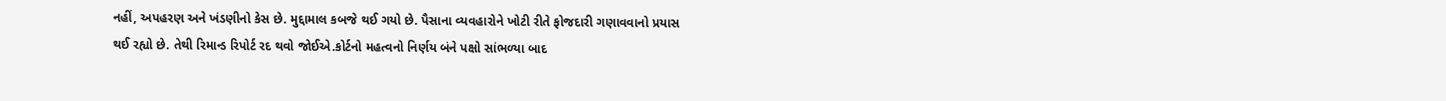નહીં, અપહરણ અને ખંડણીનો કેસ છે. મુદ્દામાલ કબજે થઈ ગયો છે. પૈસાના વ્યવહારોને ખોટી રીતે ફોજદારી ગણાવવાનો પ્રયાસ થઈ રહ્યો છે. તેથી રિમાન્ડ રિપોર્ટ રદ થવો જોઈએ.કોર્ટનો મહત્વનો નિર્ણય બંને પક્ષો સાંભળ્યા બાદ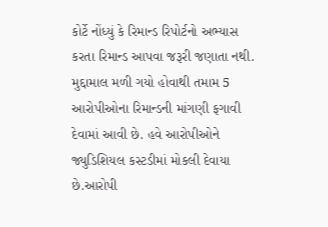કોર્ટે નોંધ્યું કે રિમાન્ડ રિપોર્ટનો અભ્યાસ કરતા રિમાન્ડ આપવા જરૂરી જણાતા નથી. મુદ્દામાલ મળી ગયો હોવાથી તમામ 5 આરોપીઓના રિમાન્ડની માંગણી ફગાવી દેવામાં આવી છે. હવે આરોપીઓને જ્યુડિશિયલ કસ્ટડીમાં મોકલી દેવાયા છે.આરોપી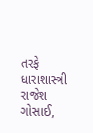તરફે ધારાશાસ્ત્રી રાજેશ ગોસાઈ,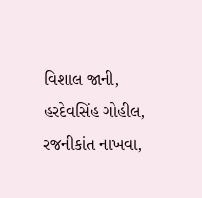વિશાલ જાની, હરદેવસિંહ ગોહીલ, રજનીકાંત નાખવા,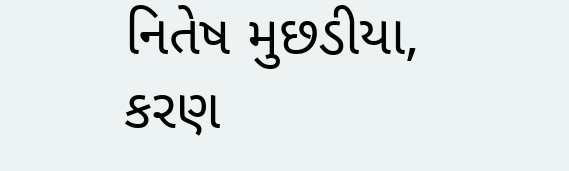નિતેષ મુછડીયા, કરણ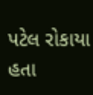પટેલ રોકાયા હતા